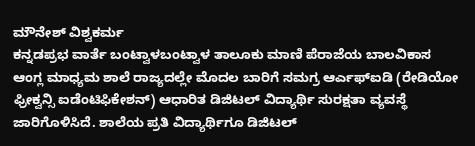ಮೌನೇಶ್ ವಿಶ್ವಕರ್ಮ
ಕನ್ನಡಪ್ರಭ ವಾರ್ತೆ ಬಂಟ್ವಾಳಬಂಟ್ವಾಳ ತಾಲೂಕು ಮಾಣಿ ಪೆರಾಜೆಯ ಬಾಲವಿಕಾಸ ಆಂಗ್ಲ ಮಾಧ್ಯಮ ಶಾಲೆ ರಾಜ್ಯದಲ್ಲೇ ಮೊದಲ ಬಾರಿಗೆ ಸಮಗ್ರ ಆರ್ಎಫ್ಐಡಿ (ರೇಡಿಯೋ ಫ್ರೀಕ್ವನ್ಸಿ ಐಡೆಂಟಿಫಿಕೇಶನ್) ಆಧಾರಿತ ಡಿಜಿಟಲ್ ವಿದ್ಯಾರ್ಥಿ ಸುರಕ್ಷತಾ ವ್ಯವಸ್ಥೆ ಜಾರಿಗೊಳಿಸಿದೆ. ಶಾಲೆಯ ಪ್ರತಿ ವಿದ್ಯಾರ್ಥಿಗೂ ಡಿಜಿಟಲ್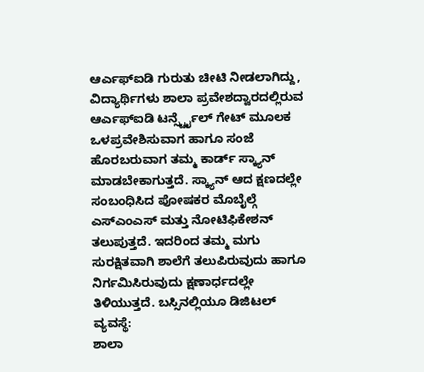ಆರ್ಎಫ್ಐಡಿ ಗುರುತು ಚೀಟಿ ನೀಡಲಾಗಿದ್ದು, ವಿದ್ಯಾರ್ಥಿಗಳು ಶಾಲಾ ಪ್ರವೇಶದ್ವಾರದಲ್ಲಿರುವ ಆರ್ಎಫ್ಐಡಿ ಟರ್ನ್ಸ್ಟೈಲ್ ಗೇಟ್ ಮೂಲಕ ಒಳಪ್ರವೇಶಿಸುವಾಗ ಹಾಗೂ ಸಂಜೆ ಹೊರಬರುವಾಗ ತಮ್ಮ ಕಾರ್ಡ್ ಸ್ಕ್ಯಾನ್ ಮಾಡಬೇಕಾಗುತ್ತದೆ. ಸ್ಕ್ಯಾನ್ ಆದ ಕ್ಷಣದಲ್ಲೇ ಸಂಬಂಧಿಸಿದ ಪೋಷಕರ ಮೊಬೈಲ್ಗೆ ಎಸ್ಎಂಎಸ್ ಮತ್ತು ನೋಟಿಫಿಕೇಶನ್ ತಲುಪುತ್ತದೆ. ಇದರಿಂದ ತಮ್ಮ ಮಗು ಸುರಕ್ಷಿತವಾಗಿ ಶಾಲೆಗೆ ತಲುಪಿರುವುದು ಹಾಗೂ ನಿರ್ಗಮಿಸಿರುವುದು ಕ್ಷಣಾರ್ಧದಲ್ಲೇ ತಿಳಿಯುತ್ತದೆ. ಬಸ್ಸಿನಲ್ಲಿಯೂ ಡಿಜಿಟಲ್ ವ್ಯವಸ್ಥೆ:
ಶಾಲಾ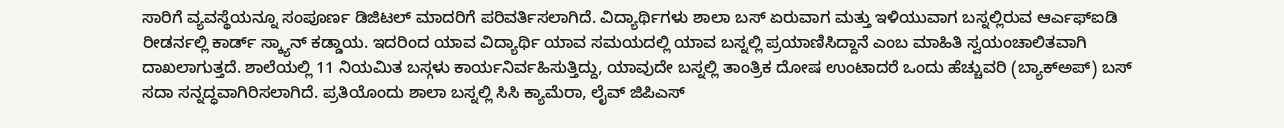ಸಾರಿಗೆ ವ್ಯವಸ್ಥೆಯನ್ನೂ ಸಂಪೂರ್ಣ ಡಿಜಿಟಲ್ ಮಾದರಿಗೆ ಪರಿವರ್ತಿಸಲಾಗಿದೆ. ವಿದ್ಯಾರ್ಥಿಗಳು ಶಾಲಾ ಬಸ್ ಏರುವಾಗ ಮತ್ತು ಇಳಿಯುವಾಗ ಬಸ್ನಲ್ಲಿರುವ ಆರ್ಎಫ್ಐಡಿ ರೀಡರ್ನಲ್ಲಿ ಕಾರ್ಡ್ ಸ್ಕ್ಯಾನ್ ಕಡ್ಡಾಯ. ಇದರಿಂದ ಯಾವ ವಿದ್ಯಾರ್ಥಿ ಯಾವ ಸಮಯದಲ್ಲಿ ಯಾವ ಬಸ್ನಲ್ಲಿ ಪ್ರಯಾಣಿಸಿದ್ದಾನೆ ಎಂಬ ಮಾಹಿತಿ ಸ್ವಯಂಚಾಲಿತವಾಗಿ ದಾಖಲಾಗುತ್ತದೆ. ಶಾಲೆಯಲ್ಲಿ 11 ನಿಯಮಿತ ಬಸ್ಗಳು ಕಾರ್ಯನಿರ್ವಹಿಸುತ್ತಿದ್ದು, ಯಾವುದೇ ಬಸ್ನಲ್ಲಿ ತಾಂತ್ರಿಕ ದೋಷ ಉಂಟಾದರೆ ಒಂದು ಹೆಚ್ಚುವರಿ (ಬ್ಯಾಕ್ಅಪ್) ಬಸ್ ಸದಾ ಸನ್ನದ್ಧವಾಗಿರಿಸಲಾಗಿದೆ. ಪ್ರತಿಯೊಂದು ಶಾಲಾ ಬಸ್ನಲ್ಲಿ ಸಿಸಿ ಕ್ಯಾಮೆರಾ, ಲೈವ್ ಜಿಪಿಎಸ್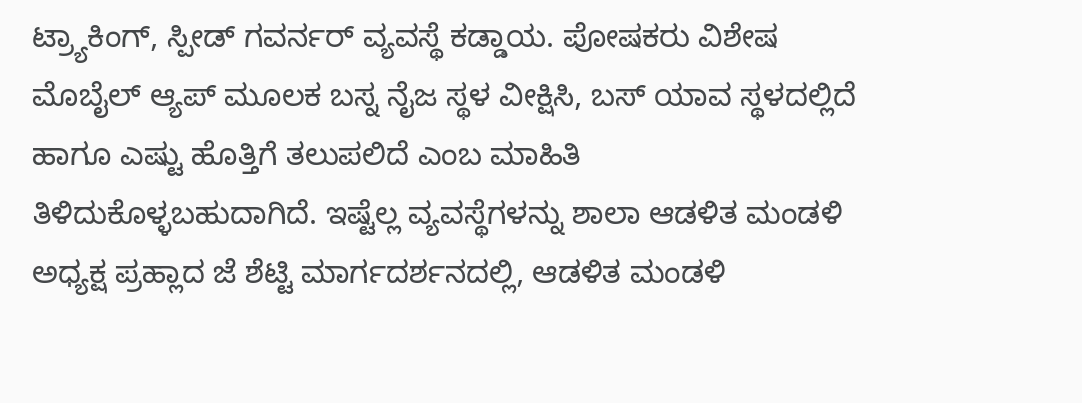ಟ್ರ್ಯಾಕಿಂಗ್, ಸ್ಪೀಡ್ ಗವರ್ನರ್ ವ್ಯವಸ್ಥೆ ಕಡ್ಡಾಯ. ಪೋಷಕರು ವಿಶೇಷ ಮೊಬೈಲ್ ಆ್ಯಪ್ ಮೂಲಕ ಬಸ್ನ ನೈಜ ಸ್ಥಳ ವೀಕ್ಷಿಸಿ, ಬಸ್ ಯಾವ ಸ್ಥಳದಲ್ಲಿದೆ ಹಾಗೂ ಎಷ್ಟು ಹೊತ್ತಿಗೆ ತಲುಪಲಿದೆ ಎಂಬ ಮಾಹಿತಿ ತಿಳಿದುಕೊಳ್ಳಬಹುದಾಗಿದೆ. ಇಷ್ಟೆಲ್ಲ ವ್ಯವಸ್ಥೆಗಳನ್ನು ಶಾಲಾ ಆಡಳಿತ ಮಂಡಳಿ ಅಧ್ಯಕ್ಷ ಪ್ರಹ್ಲಾದ ಜೆ ಶೆಟ್ಟಿ ಮಾರ್ಗದರ್ಶನದಲ್ಲಿ, ಆಡಳಿತ ಮಂಡಳಿ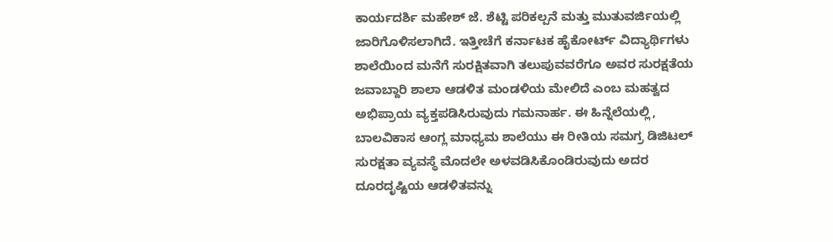ಕಾರ್ಯದರ್ಶಿ ಮಹೇಶ್ ಜೆ. ಶೆಟ್ಟಿ ಪರಿಕಲ್ಪನೆ ಮತ್ತು ಮುತುವರ್ಜಿಯಲ್ಲಿ ಜಾರಿಗೊಳಿಸಲಾಗಿದೆ. ಇತ್ತೀಚೆಗೆ ಕರ್ನಾಟಕ ಹೈಕೋರ್ಟ್ ವಿದ್ಯಾರ್ಥಿಗಳು ಶಾಲೆಯಿಂದ ಮನೆಗೆ ಸುರಕ್ಷಿತವಾಗಿ ತಲುಪುವವರೆಗೂ ಅವರ ಸುರಕ್ಷತೆಯ ಜವಾಬ್ದಾರಿ ಶಾಲಾ ಆಡಳಿತ ಮಂಡಳಿಯ ಮೇಲಿದೆ ಎಂಬ ಮಹತ್ವದ ಅಭಿಪ್ರಾಯ ವ್ಯಕ್ತಪಡಿಸಿರುವುದು ಗಮನಾರ್ಹ. ಈ ಹಿನ್ನೆಲೆಯಲ್ಲಿ, ಬಾಲವಿಕಾಸ ಆಂಗ್ಲ ಮಾಧ್ಯಮ ಶಾಲೆಯು ಈ ರೀತಿಯ ಸಮಗ್ರ ಡಿಜಿಟಲ್ ಸುರಕ್ಷತಾ ವ್ಯವಸ್ಥೆ ಮೊದಲೇ ಅಳವಡಿಸಿಕೊಂಡಿರುವುದು ಅದರ ದೂರದೃಷ್ಟಿಯ ಆಡಳಿತವನ್ನು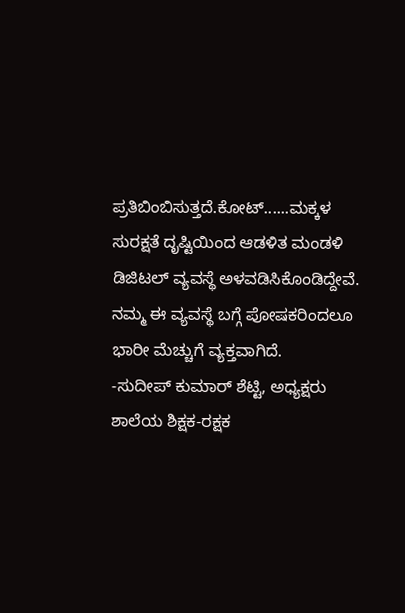ಪ್ರತಿಬಿಂಬಿಸುತ್ತದೆ.ಕೋಟ್......ಮಕ್ಕಳ ಸುರಕ್ಷತೆ ದೃಷ್ಟಿಯಿಂದ ಆಡಳಿತ ಮಂಡಳಿ ಡಿಜಿಟಲ್ ವ್ಯವಸ್ಥೆ ಅಳವಡಿಸಿಕೊಂಡಿದ್ದೇವೆ. ನಮ್ಮ ಈ ವ್ಯವಸ್ಥೆ ಬಗ್ಗೆ ಪೋಷಕರಿಂದಲೂ ಭಾರೀ ಮೆಚ್ಚುಗೆ ವ್ಯಕ್ತವಾಗಿದೆ.
-ಸುದೀಪ್ ಕುಮಾರ್ ಶೆಟ್ಟಿ, ಅಧ್ಯಕ್ಷರು ಶಾಲೆಯ ಶಿಕ್ಷಕ-ರಕ್ಷಕ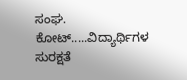ಸಂಘ.
ಕೋಟ್.....ವಿದ್ಯಾರ್ಥಿಗಳ ಸುರಕ್ಷತೆ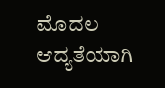ಮೊದಲ ಆದ್ಯತೆಯಾಗಿ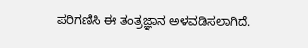ಪರಿಗಣಿಸಿ ಈ ತಂತ್ರಜ್ಞಾನ ಅಳವಡಿಸಲಾಗಿದೆ.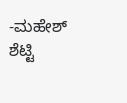-ಮಹೇಶ್ ಶೆಟ್ಟಿ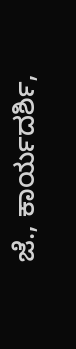ಜೆ., ಕಾರ್ಯದರ್ಶಿ,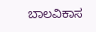ಬಾಲವಿಕಾಸ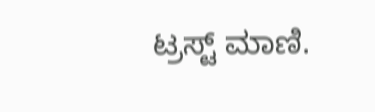ಟ್ರಸ್ಟ್ ಮಾಣಿ.